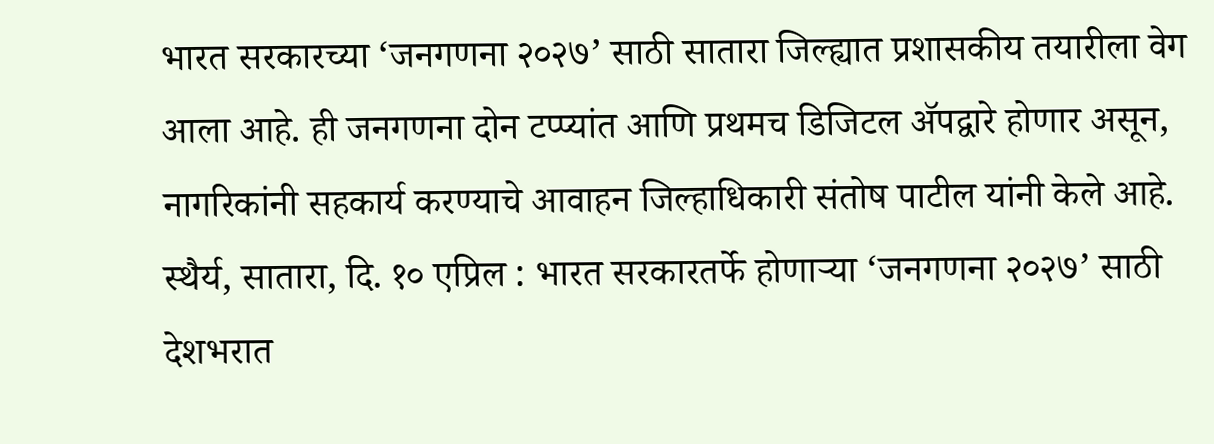भारत सरकारच्या ‘जनगणना २०२७’ साठी सातारा जिल्ह्यात प्रशासकीय तयारीला वेग आला आहे. ही जनगणना दोन टप्प्यांत आणि प्रथमच डिजिटल ॲपद्वारे होणार असून, नागरिकांनी सहकार्य करण्याचे आवाहन जिल्हाधिकारी संतोष पाटील यांनी केले आहे.
स्थैर्य, सातारा, दि. १० एप्रिल : भारत सरकारतर्फे होणाऱ्या ‘जनगणना २०२७’ साठी देशभरात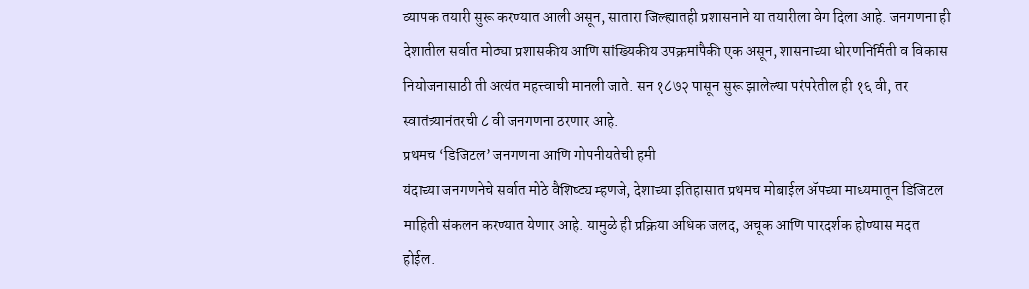व्यापक तयारी सुरू करण्यात आली असून, सातारा जिल्ह्यातही प्रशासनाने या तयारीला वेग दिला आहे. जनगणना ही देशातील सर्वात मोठ्या प्रशासकीय आणि सांख्यिकीय उपक्रमांपैकी एक असून, शासनाच्या धोरणनिर्मिती व विकास नियोजनासाठी ती अत्यंत महत्त्वाची मानली जाते. सन १८७२ पासून सुरू झालेल्या परंपरेतील ही १६ वी, तर स्वातंत्र्यानंतरची ८ वी जनगणना ठरणार आहे.
प्रथमच ‘डिजिटल’ जनगणना आणि गोपनीयतेची हमी
यंदाच्या जनगणनेचे सर्वात मोठे वैशिष्ट्य म्हणजे, देशाच्या इतिहासात प्रथमच मोबाईल ॲपच्या माध्यमातून डिजिटल माहिती संकलन करण्यात येणार आहे. यामुळे ही प्रक्रिया अधिक जलद, अचूक आणि पारदर्शक होण्यास मदत होईल.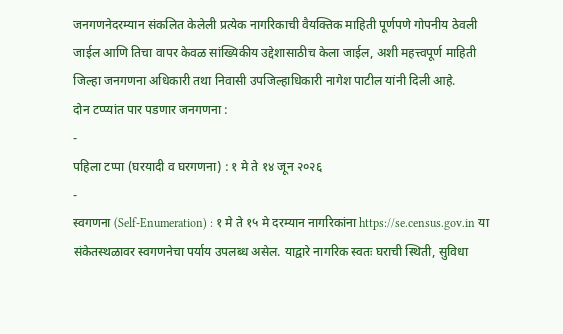जनगणनेदरम्यान संकलित केलेली प्रत्येक नागरिकाची वैयक्तिक माहिती पूर्णपणे गोपनीय ठेवली जाईल आणि तिचा वापर केवळ सांख्यिकीय उद्देशासाठीच केला जाईल, अशी महत्त्वपूर्ण माहिती जिल्हा जनगणना अधिकारी तथा निवासी उपजिल्हाधिकारी नागेश पाटील यांनी दिली आहे.
दोन टप्प्यांत पार पडणार जनगणना :
-
पहिला टप्पा (घरयादी व घरगणना) : १ मे ते १४ जून २०२६
-
स्वगणना (Self-Enumeration) : १ मे ते १५ मे दरम्यान नागरिकांना https://se.census.gov.in या संकेतस्थळावर स्वगणनेचा पर्याय उपलब्ध असेल. याद्वारे नागरिक स्वतः घराची स्थिती, सुविधा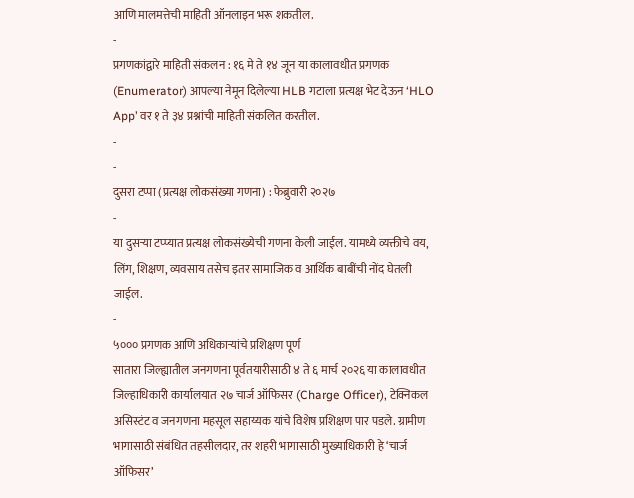आणि मालमत्तेची माहिती ऑनलाइन भरू शकतील.
-
प्रगणकांद्वारे माहिती संकलन : १६ मे ते १४ जून या कालावधीत प्रगणक (Enumerator) आपल्या नेमून दिलेल्या HLB गटाला प्रत्यक्ष भेट देऊन ‘HLO App’ वर १ ते ३४ प्रश्नांची माहिती संकलित करतील.
-
-
दुसरा टप्पा (प्रत्यक्ष लोकसंख्या गणना) : फेब्रुवारी २०२७
-
या दुसऱ्या टप्प्यात प्रत्यक्ष लोकसंख्येची गणना केली जाईल. यामध्ये व्यक्तीचे वय, लिंग, शिक्षण, व्यवसाय तसेच इतर सामाजिक व आर्थिक बाबींची नोंद घेतली जाईल.
-
५००० प्रगणक आणि अधिकाऱ्यांचे प्रशिक्षण पूर्ण
सातारा जिल्ह्यातील जनगणना पूर्वतयारीसाठी ४ ते ६ मार्च २०२६ या कालावधीत जिल्हाधिकारी कार्यालयात २७ चार्ज ऑफिसर (Charge Officer), टेक्निकल असिस्टंट व जनगणना महसूल सहाय्यक यांचे विशेष प्रशिक्षण पार पडले. ग्रामीण भागासाठी संबंधित तहसीलदार, तर शहरी भागासाठी मुख्याधिकारी हे ‘चार्ज ऑफिसर’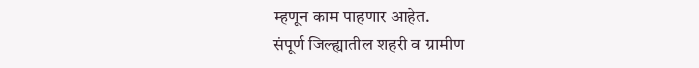म्हणून काम पाहणार आहेत.
संपूर्ण जिल्ह्यातील शहरी व ग्रामीण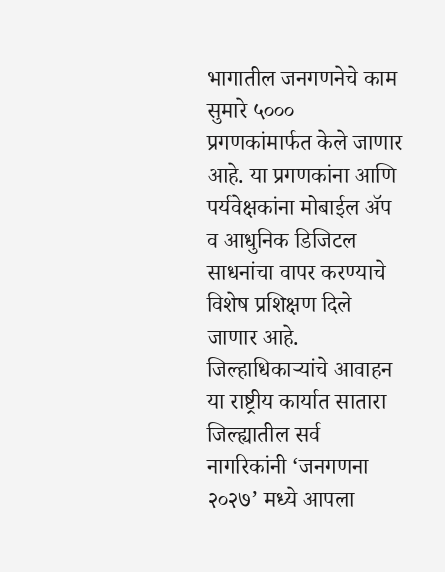भागातील जनगणनेचे काम सुमारे ५००० प्रगणकांमार्फत केले जाणार आहे. या प्रगणकांना आणि पर्यवेक्षकांना मोबाईल ॲप व आधुनिक डिजिटल साधनांचा वापर करण्याचे विशेष प्रशिक्षण दिले जाणार आहे.
जिल्हाधिकाऱ्यांचे आवाहन
या राष्ट्रीय कार्यात सातारा जिल्ह्यातील सर्व नागरिकांनी ‘जनगणना २०२७’ मध्ये आपला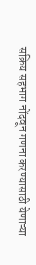सक्रिय सहभाग नोंदवून गणना करण्यासाठी येणाऱ्या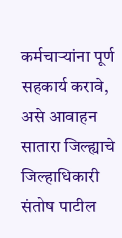कर्मचाऱ्यांना पूर्ण सहकार्य करावे, असे आवाहन सातारा जिल्ह्याचे जिल्हाधिकारी संतोष पाटील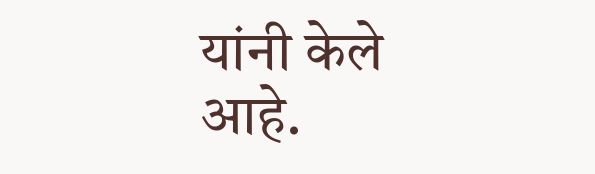यांनी केले आहे.